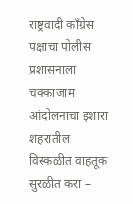राष्ट्रवादी काँग्रेस पक्षाचा पोलीस प्रशासनाला चक्काजाम आंदोलनाचा इशारा
शहरातील विस्कळीत वाहतूक सुरळीत करा –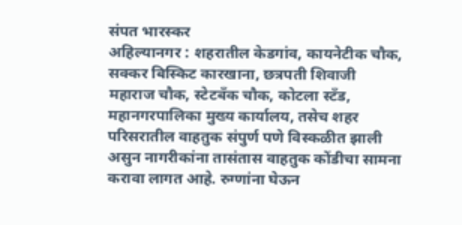संपत भारस्कर
अहिल्यानगर : शहरातील केडगांव, कायनेटीक चौक, सक्कर बिस्किट कारखाना, छत्रपती शिवाजी महाराज चौक, स्टेटबँक चौक, कोटला स्टँड, महानगरपालिका मुख्य कार्यालय, तसेच शहर परिसरातील वाहतुक संपुर्ण पणे विस्कळीत झाली असुन नागरीकांना तासंतास वाहतुक कोंडीचा सामना करावा लागत आहे. रुग्णांना घेऊन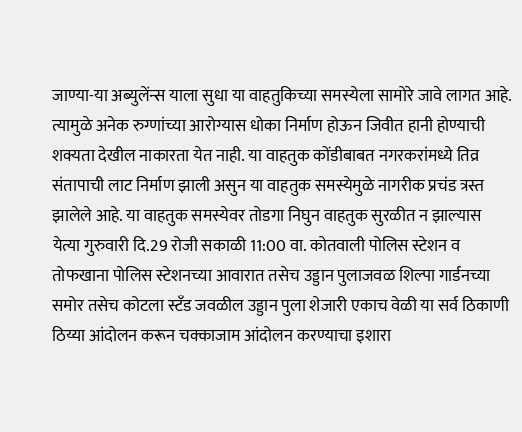जाण्या-या अब्युलेंन्स याला सुधा या वाहतुकिच्या समस्येला सामोरे जावे लागत आहे. त्यामुळे अनेक रुग्णांच्या आरोग्यास धोका निर्माण होऊन जिवीत हानी होण्याची शक्यता देखील नाकारता येत नाही. या वाहतुक कोंडीबाबत नगरकरांमध्ये तिव्र संतापाची लाट निर्माण झाली असुन या वाहतुक समस्येमुळे नागरीक प्रचंड त्रस्त झालेले आहे. या वाहतुक समस्येवर तोडगा निघुन वाहतुक सुरळीत न झाल्यास येत्या गुरुवारी दि.29 रोजी सकाळी 11:00 वा. कोतवाली पोलिस स्टेशन व तोफखाना पोलिस स्टेशनच्या आवारात तसेच उड्डान पुलाजवळ शिल्पा गार्डनच्या समोर तसेच कोटला स्टँड जवळील उड्डान पुला शेजारी एकाच वेळी या सर्व ठिकाणी ठिय्या आंदोलन करून चक्काजाम आंदोलन करण्याचा इशारा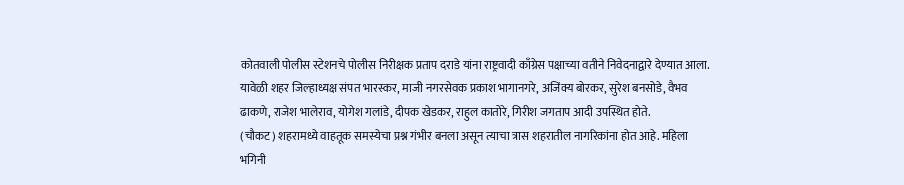कोतवाली पोलीस स्टेशनचे पोलीस निरीक्षक प्रताप दराडे यांना राष्ट्रवादी काँग्रेस पक्षाच्या वतीने निवेदनाद्वारे देण्यात आला. यावेळी शहर जिल्हाध्यक्ष संपत भारस्कर, माजी नगरसेवक प्रकाश भागानगरे, अजिंक्य बोरकर, सुरेश बनसोडे, वैभव ढाकणे, राजेश भालेराव, योगेश गलांडे, दीपक खेडकर, राहुल कातोरे, गिरीश जगताप आदी उपस्थित होते.
(चौकट) शहरामध्ये वाहतूक समस्येचा प्रश्न गंभीर बनला असून त्याचा त्रास शहरातील नागरिकांना होत आहे. महिला भगिनी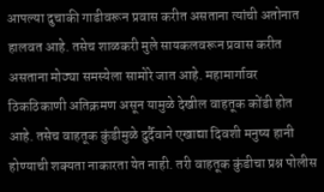आपल्या दुचाकी गाडीवरून प्रवास करीत असताना त्यांची अतोनात हालवत आहे. तसेच शाळकरी मुले सायकलवरून प्रवास करीत असताना मोठ्या समस्येला सामोरे जात आहे. महामार्गावर ठिकठिकाणी अतिक्रमण असून यामुळे देखील वाहतूक कोंडी होत आहे. तसेच वाहतूक कुंडीमुळे दुर्दैवाने एखाद्या दिवशी मनुष्य हानी होण्याची शक्यता नाकारता येत नाही. तरी वाहतूक कुंडीचा प्रश्न पोलीस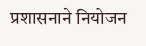प्रशासनाने नियोजन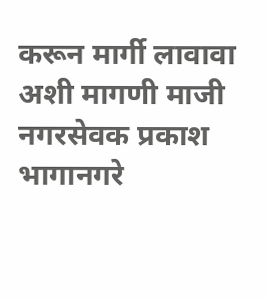करून मार्गी लावावा अशी मागणी माजी नगरसेवक प्रकाश भागानगरे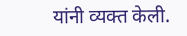यांनी व्यक्त केली.